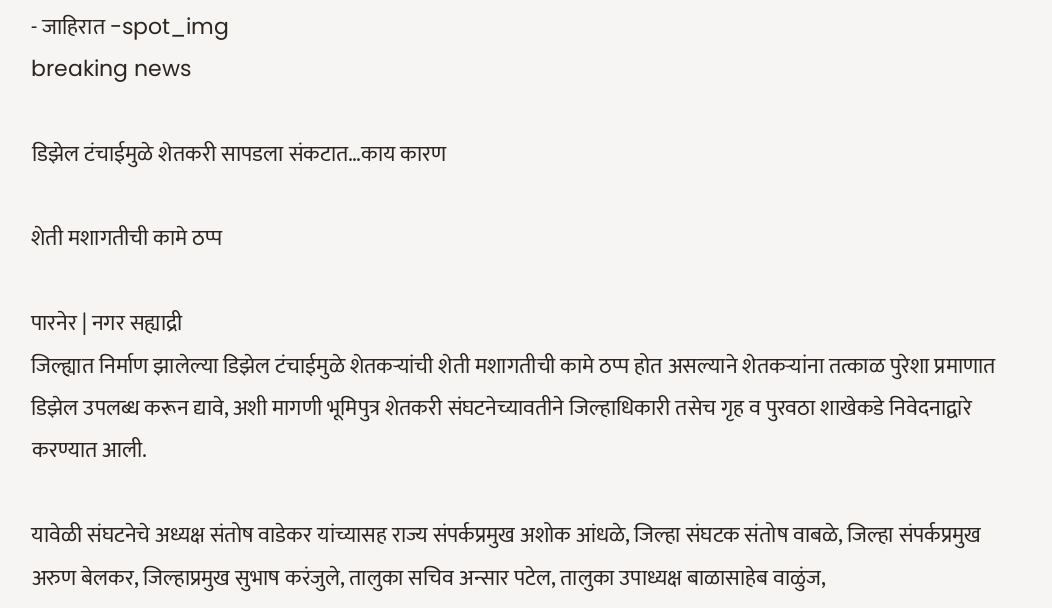- जाहिरात -spot_img
breaking news

डिझेल टंचाईमुळे शेतकरी सापडला संकटात…काय कारण

शेती मशागतीची कामे ठप्प

पारनेर | नगर सह्याद्री
जिल्ह्यात निर्माण झालेल्या डिझेल टंचाईमुळे शेतकऱ्यांची शेती मशागतीची कामे ठप्प होत असल्याने शेतकऱ्यांना तत्काळ पुरेशा प्रमाणात डिझेल उपलब्ध करून द्यावे, अशी मागणी भूमिपुत्र शेतकरी संघटनेच्यावतीने जिल्हाधिकारी तसेच गृह व पुरवठा शाखेकडे निवेदनाद्वारे करण्यात आली.

यावेळी संघटनेचे अध्यक्ष संतोष वाडेकर यांच्यासह राज्य संपर्कप्रमुख अशोक आंधळे, जिल्हा संघटक संतोष वाबळे, जिल्हा संपर्कप्रमुख अरुण बेलकर, जिल्हाप्रमुख सुभाष करंजुले, तालुका सचिव अन्सार पटेल, तालुका उपाध्यक्ष बाळासाहेब वाळुंज,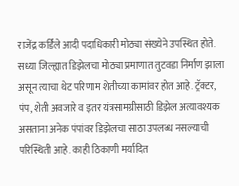राजेंद्र कर्डिले आदी पदाधिकारी मोठ्या संख्येने उपस्थित होते. सध्या जिल्ह्यात डिझेलचा मोठ्या प्रमाणात तुटवडा निर्माण झाला असून त्याचा थेट परिणाम शेतीच्या कामांवर होत आहे. ट्रॅक्टर, पंप, शेती अवजारे व इतर यंत्रसामग्रीसाठी डिझेल अत्यावश्यक असताना अनेक पंपांवर डिझेलचा साठा उपलब्ध नसल्याची परिस्थिती आहे. काही ठिकाणी मर्यादित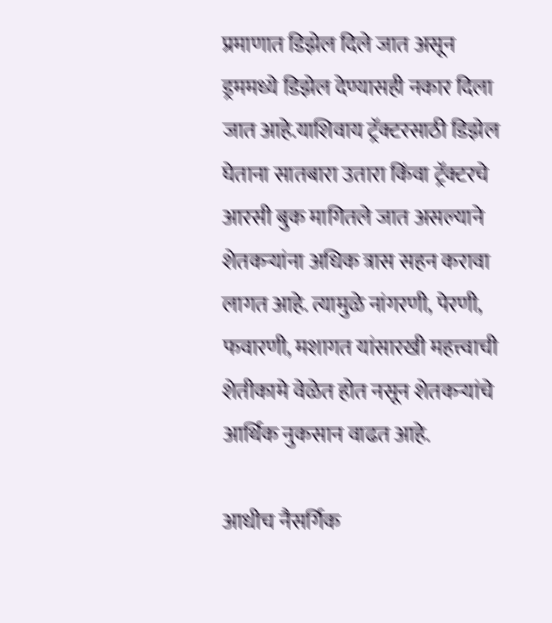प्रमाणात डिझेल दिले जात असून ड्रममध्ये डिझेल देण्यासही नकार दिला जात आहे.याशिवाय ट्रॅक्टरसाठी डिझेल घेताना सातबारा उतारा किंवा ट्रॅक्टरचे आरसी बुक मागितले जात असल्याने शेतकऱ्यांना अधिक त्रास सहन करावा लागत आहे. त्यामुळे नांगरणी, पेरणी, फवारणी, मशागत यांसारखी महत्त्वाची शेतीकामे वेळेत होत नसून शेतकऱ्यांचे आर्थिक नुकसान वाढत आहे.

आधीच नैसर्गिक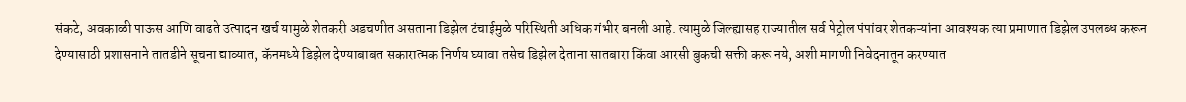संकटे, अवकाळी पाऊस आणि वाढते उत्पादन खर्च यामुळे शेतकरी अडचणीत असताना डिझेल टंचाईमुळे परिस्थिती अधिक गंभीर बनली आहे. त्यामुळे जिल्ह्यासह राज्यातील सर्व पेट्रोल पंपांवर शेतकऱ्यांना आवश्यक त्या प्रमाणात डिझेल उपलब्ध करून देण्यासाठी प्रशासनाने तातडीने सूचना द्याव्यात, कॅनमध्ये डिझेल देण्याबाबत सकारात्मक निर्णय घ्यावा तसेच डिझेल देताना सातबारा किंवा आरसी बुकची सक्ती करू नये, अशी मागणी निवेदनातून करण्यात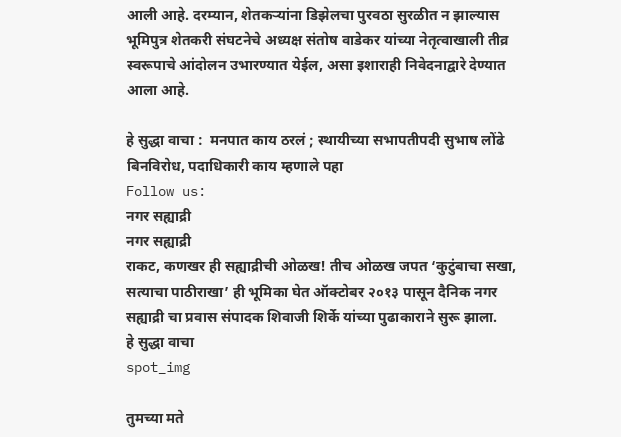आली आहे. दरम्यान, शेतकऱ्यांना डिझेलचा पुरवठा सुरळीत न झाल्यास भूमिपुत्र शेतकरी संघटनेचे अध्यक्ष संतोष वाडेकर यांच्या नेतृत्वाखाली तीव्र स्वरूपाचे आंदोलन उभारण्यात येईल, असा इशाराही निवेदनाद्वारे देण्यात आला आहे.

हे सुद्धा वाचा :  मनपात काय ठरलं ; स्थायीच्या सभापतीपदी सुभाष लोंढे बिनविरोध, पदाधिकारी काय म्हणाले पहा
Follow us:
नगर सह्याद्री
नगर सह्याद्री
राकट, कणखर ही सह्याद्रीची ओळख! तीच ओळख जपत ‘कुटुंबाचा सखा, सत्याचा पाठीराखा’ ही भूमिका घेत ऑक्टोबर २०१३ पासून दैनिक नगर सह्याद्री चा प्रवास संपादक शिवाजी शिर्के यांच्या पुढाकाराने सुरू झाला.
हे सुद्धा वाचा
spot_img

तुमच्या मते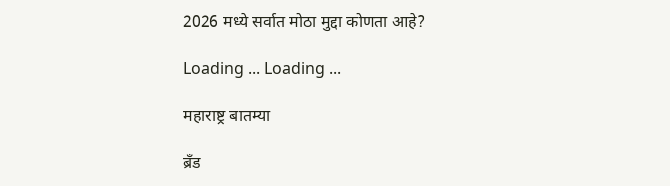2026 मध्ये सर्वात मोठा मुद्दा कोणता आहे?

Loading ... Loading ...

महाराष्ट्र बातम्या

ब्रँड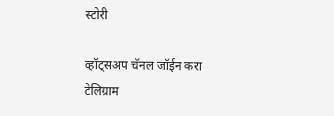स्टोरी

व्हॉट्सअप चॅनल जॉईन करा
टेलिग्राम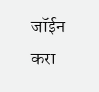जॉईन करा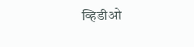व्हिडीओ